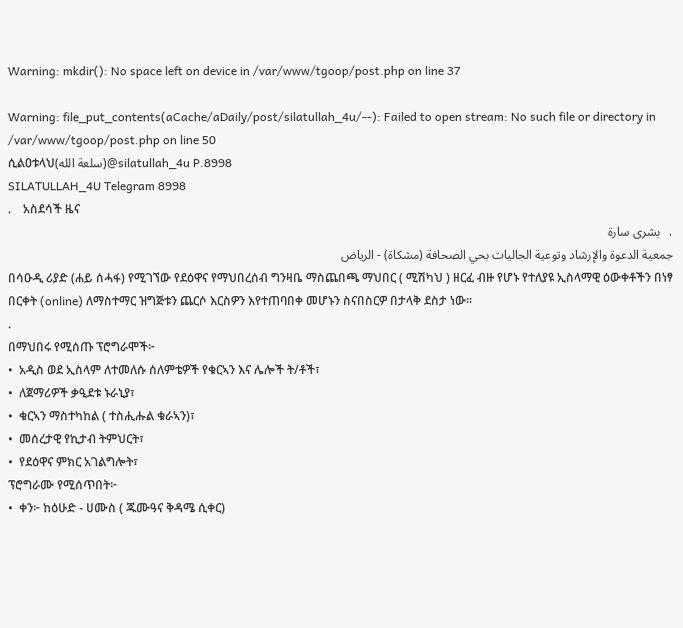Warning: mkdir(): No space left on device in /var/www/tgoop/post.php on line 37

Warning: file_put_contents(aCache/aDaily/post/silatullah_4u/--): Failed to open stream: No such file or directory in /var/www/tgoop/post.php on line 50
ሲልዐቱላህ(سلعة الله)@silatullah_4u P.8998
SILATULLAH_4U Telegram 8998
.    አስደሳች ዜና
.   بشرى سارة
جمعية الدعوة والإرشاد وتوعية الجاليات بحي الصحافة (مشكاة) - الرياض
በሳዑዲ ሪያድ (ሐይ ሰሓፋ) የሚገኘው የደዕዋና የማህበረሰብ ግንዛቤ ማስጨበጫ ማህበር ( ሚሽካህ ) ዘርፈ ብዙ የሆኑ የተለያዩ ኢስላማዊ ዕውቀቶችን በነፃ በርቀት (online) ለማስተማር ዝግጅቱን ጨርሶ እርስዎን እየተጠባበቀ መሆኑን ስናበስርዎ በታላቅ ደስታ ነው፡፡
.
በማህበሩ የሚሰጡ ፕሮግራሞች፦
•  አዲስ ወደ ኢስላም ለተመለሱ ሰለምቴዎች የቁርኣን እና ሌሎች ት/ቶች፣
•  ለጀማሪዎች ቃዒደቱ ኑራኒያ፣
•  ቁርኣን ማስተካከል ( ተስሒሑል ቁራኣን)፣
•  መሰረታዊ የኪታብ ትምህርት፣
•  የደዕዋና ምክር አገልግሎት፣
ፕሮግራሙ የሚሰጥበት፦
•  ቀን፦ ከዕሁድ - ሀሙስ ( ጁሙዓና ቅዳሜ ሲቀር)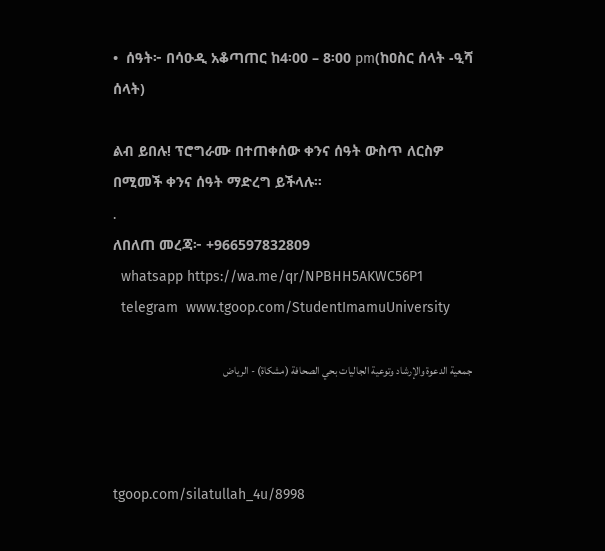•  ሰዓት፦ በሳዑዲ አቆጣጠር ከ4፡00 – 8፡00 pm(ከዐስር ሰላት -ዒሻ ሰላት)

ልብ ይበሉ! ፕሮግራሙ በተጠቀሰው ቀንና ሰዓት ውስጥ ለርስዎ በሚመች ቀንና ሰዓት ማድረግ ይችላሉ።
.
ለበለጠ መረጃ፦ +966597832809
  whatsapp https://wa.me/qr/NPBHH5AKWC56P1
  telegram  www.tgoop.com/StudentImamuUniversity

جمعية الدعوة والإرشاد وتوعية الجاليات بحي الصحافة (مشكاة) - الرياض



tgoop.com/silatullah_4u/8998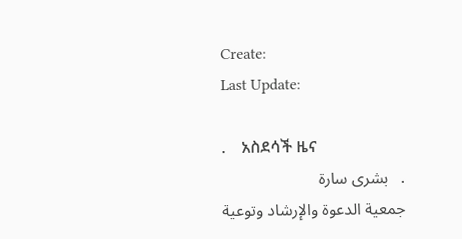Create:
Last Update:

.    አስደሳች ዜና
.   بشرى سارة
جمعية الدعوة والإرشاد وتوعية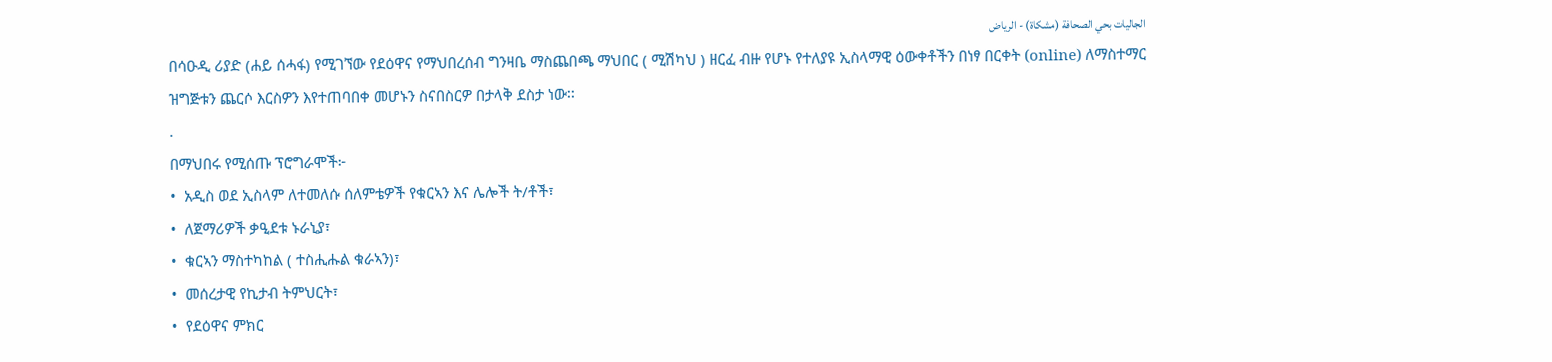الجاليات بحي الصحافة (مشكاة) - الرياض
በሳዑዲ ሪያድ (ሐይ ሰሓፋ) የሚገኘው የደዕዋና የማህበረሰብ ግንዛቤ ማስጨበጫ ማህበር ( ሚሽካህ ) ዘርፈ ብዙ የሆኑ የተለያዩ ኢስላማዊ ዕውቀቶችን በነፃ በርቀት (online) ለማስተማር ዝግጅቱን ጨርሶ እርስዎን እየተጠባበቀ መሆኑን ስናበስርዎ በታላቅ ደስታ ነው፡፡
.
በማህበሩ የሚሰጡ ፕሮግራሞች፦
•  አዲስ ወደ ኢስላም ለተመለሱ ሰለምቴዎች የቁርኣን እና ሌሎች ት/ቶች፣
•  ለጀማሪዎች ቃዒደቱ ኑራኒያ፣
•  ቁርኣን ማስተካከል ( ተስሒሑል ቁራኣን)፣
•  መሰረታዊ የኪታብ ትምህርት፣
•  የደዕዋና ምክር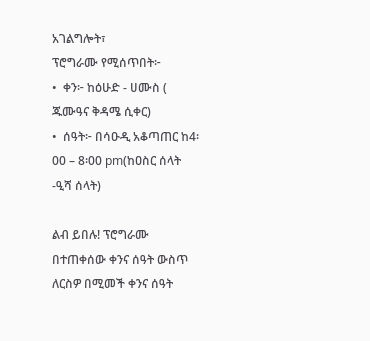አገልግሎት፣
ፕሮግራሙ የሚሰጥበት፦
•  ቀን፦ ከዕሁድ - ሀሙስ ( ጁሙዓና ቅዳሜ ሲቀር)
•  ሰዓት፦ በሳዑዲ አቆጣጠር ከ4፡00 – 8፡00 pm(ከዐስር ሰላት -ዒሻ ሰላት)

ልብ ይበሉ! ፕሮግራሙ በተጠቀሰው ቀንና ሰዓት ውስጥ ለርስዎ በሚመች ቀንና ሰዓት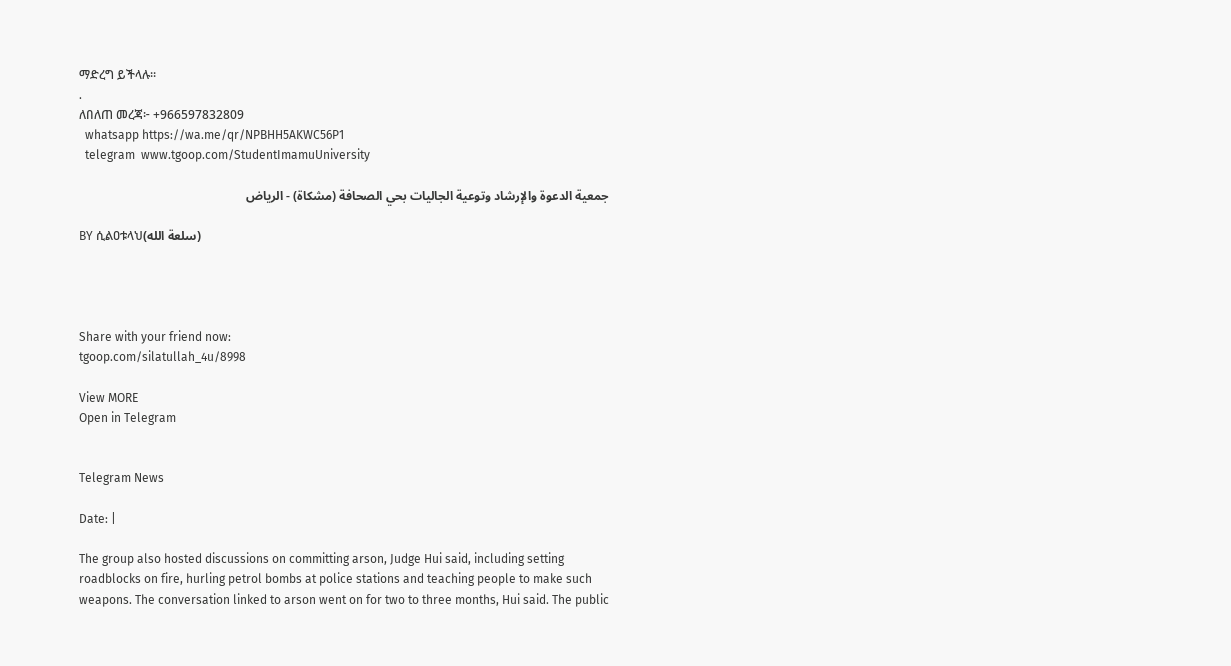ማድረግ ይችላሉ።
.
ለበለጠ መረጃ፦ +966597832809
  whatsapp https://wa.me/qr/NPBHH5AKWC56P1
  telegram  www.tgoop.com/StudentImamuUniversity

جمعية الدعوة والإرشاد وتوعية الجاليات بحي الصحافة (مشكاة) - الرياض

BY ሲልዐቱላህ(سلعة الله)




Share with your friend now:
tgoop.com/silatullah_4u/8998

View MORE
Open in Telegram


Telegram News

Date: |

The group also hosted discussions on committing arson, Judge Hui said, including setting roadblocks on fire, hurling petrol bombs at police stations and teaching people to make such weapons. The conversation linked to arson went on for two to three months, Hui said. The public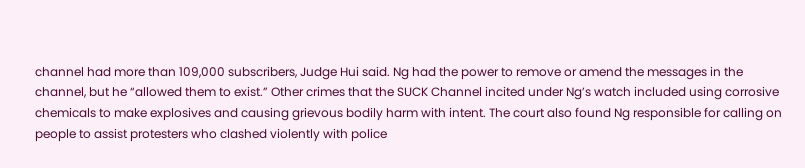channel had more than 109,000 subscribers, Judge Hui said. Ng had the power to remove or amend the messages in the channel, but he “allowed them to exist.” Other crimes that the SUCK Channel incited under Ng’s watch included using corrosive chemicals to make explosives and causing grievous bodily harm with intent. The court also found Ng responsible for calling on people to assist protesters who clashed violently with police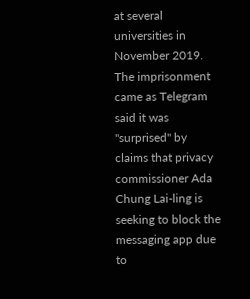at several universities in November 2019. The imprisonment came as Telegram said it was "surprised" by claims that privacy commissioner Ada Chung Lai-ling is seeking to block the messaging app due to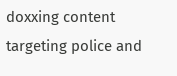doxxing content targeting police and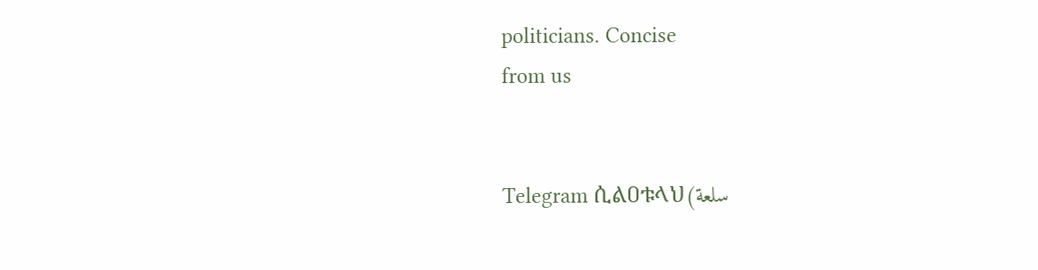politicians. Concise
from us


Telegram ሲልዐቱላህ(سلعة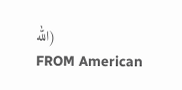الله)
FROM American